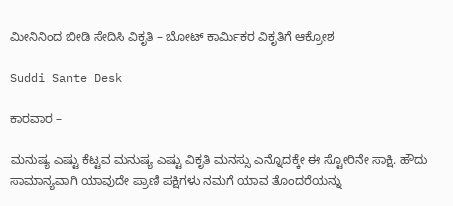ಮೀನಿನಿಂದ ಬೀಡಿ ಸೇದಿಸಿ ವಿಕೃತಿ – ಬೋಟ್ ಕಾರ್ಮಿಕರ ವಿಕೃತಿಗೆ ಆಕ್ರೋಶ

Suddi Sante Desk

ಕಾರವಾರ –

ಮನುಷ್ಯ ಎಷ್ಟು ಕೆಟ್ಟವ ಮನುಷ್ಯ ಎಷ್ಟು ವಿಕೃತಿ ಮನಸ್ಸು ಎನ್ನೊದಕ್ಕೇ ಈ ಸ್ಟೋರಿನೇ ಸಾಕ್ಷಿ. ಹೌದು ಸಾಮಾನ್ಯವಾಗಿ ಯಾವುದೇ ಪ್ರಾಣಿ ಪಕ್ಷಿಗಳು ನಮಗೆ ಯಾವ ತೊಂದರೆಯನ್ನು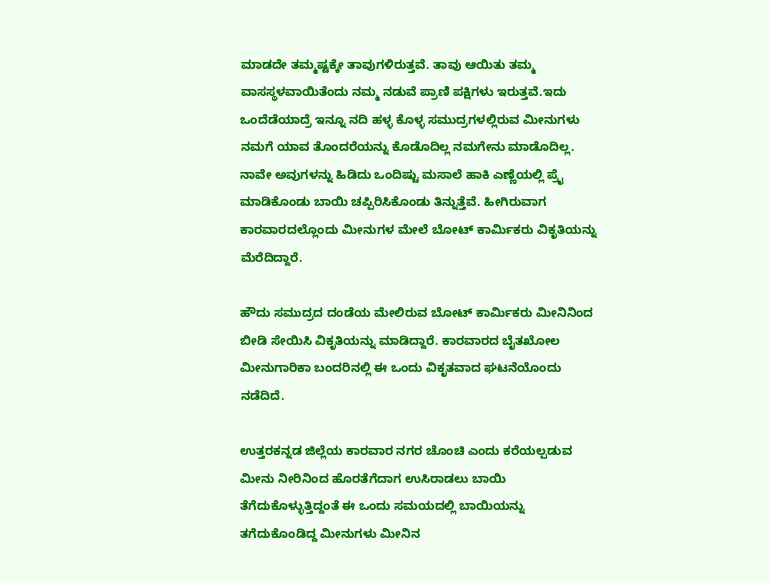ಮಾಡದೇ ತಮ್ಮಷ್ಟಕ್ಕೇ ತಾವುಗಳಿರುತ್ತವೆ. ತಾವು ಆಯಿತು ತಮ್ಮ ವಾಸಸ್ಥಳವಾಯಿತೆಂದು ನಮ್ಮ ನಡುವೆ ಪ್ರಾಣಿ ಪಕ್ಷಿಗಳು ಇರುತ್ತವೆ.ಇದು ಒಂದೆಡೆಯಾದ್ರೆ ಇನ್ನೂ ನದಿ ಹಳ್ಳ ಕೊಳ್ಳ ಸಮುದ್ರಗಳಲ್ಲಿರುವ ಮೀನುಗಳು ನಮಗೆ ಯಾವ ತೊಂದರೆಯನ್ನು ಕೊಡೊದಿಲ್ಲ ನಮಗೇನು ಮಾಡೊದಿಲ್ಲ. ನಾವೇ ಅವುಗಳನ್ನು ಹಿಡಿದು ಒಂದಿಷ್ಟು ಮಸಾಲೆ ಹಾಕಿ ಎಣ್ಣೆಯಲ್ಲಿ ಪ್ರೈ ಮಾಡಿಕೊಂಡು ಬಾಯಿ ಚಪ್ಪಿರಿಸಿಕೊಂಡು ತಿನ್ನುತ್ತೆವೆ. ಹೀಗಿರುವಾಗ ಕಾರವಾರದಲ್ಲೊಂದು ಮೀನುಗಳ ಮೇಲೆ ಬೋಟ್ ಕಾರ್ಮಿಕರು ವಿಕೃತಿಯನ್ನು ಮೆರೆದಿದ್ದಾರೆ.

ಹೌದು ಸಮುದ್ರದ ದಂಡೆಯ ಮೇಲಿರುವ ಬೋಟ್ ಕಾರ್ಮಿಕರು ಮೀನಿನಿಂದ ಬೀಡಿ ಸೇಯಿಸಿ ವಿಕೃತಿಯನ್ನು ಮಾಡಿದ್ದಾರೆ. ಕಾರವಾರದ ಬೈತಖೋಲ ಮೀನುಗಾರಿಕಾ ಬಂದರಿನಲ್ಲಿ ಈ ಒಂದು ವಿಕೃತವಾದ ಘಟನೆಯೊಂದು ನಡೆದಿದೆ.

ಉತ್ತರಕನ್ನಡ ಜಿಲ್ಲೆಯ ಕಾರವಾರ ನಗರ ಚೊಂಚಿ ಎಂದು ಕರೆಯಲ್ಪಡುವ ಮೀನು ನೀರಿನಿಂದ ಹೊರತೆಗೆದಾಗ ಉಸಿರಾಡಲು ಬಾಯಿ ತೆಗೆದುಕೊಳ್ಳುತ್ತಿದ್ದಂತೆ ಈ ಒಂದು ಸಮಯದಲ್ಲಿ ಬಾಯಿಯನ್ನು ತಗೆದುಕೊಂಡಿದ್ದ ಮೀನುಗಳು ಮೀನಿನ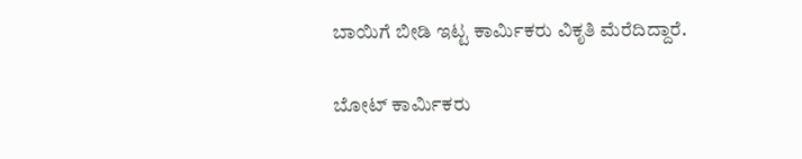ಬಾಯಿಗೆ ಬೀಡಿ ಇಟ್ಟ ಕಾರ್ಮಿಕರು ವಿಕೃತಿ ಮೆರೆದಿದ್ದಾರೆ.

ಬೋಟ್ ಕಾರ್ಮಿಕರು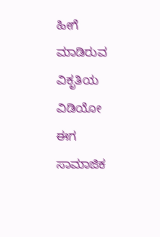ಹೀಗೆ ಮಾಡಿರುವ ವಿಕೃತಿಯ ವಿಡಿಯೋ ಈಗ ಸಾಮಾಜಿಕ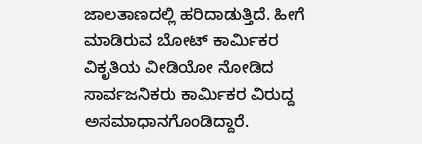ಜಾಲತಾಣದಲ್ಲಿ ಹರಿದಾಡುತ್ತಿದೆ. ಹೀಗೆ ಮಾಡಿರುವ ಬೋಟ್ ಕಾರ್ಮಿಕರ ವಿಕೃತಿಯ ವೀಡಿಯೋ ನೋಡಿದ ಸಾರ್ವಜನಿಕರು ಕಾರ್ಮಿಕರ ವಿರುದ್ದ ಅಸಮಾಧಾನಗೊಂಡಿದ್ದಾರೆ.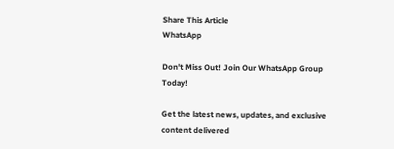Share This Article
WhatsApp

Don't Miss Out! Join Our WhatsApp Group Today!

Get the latest news, updates, and exclusive content delivered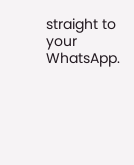straight to your WhatsApp.